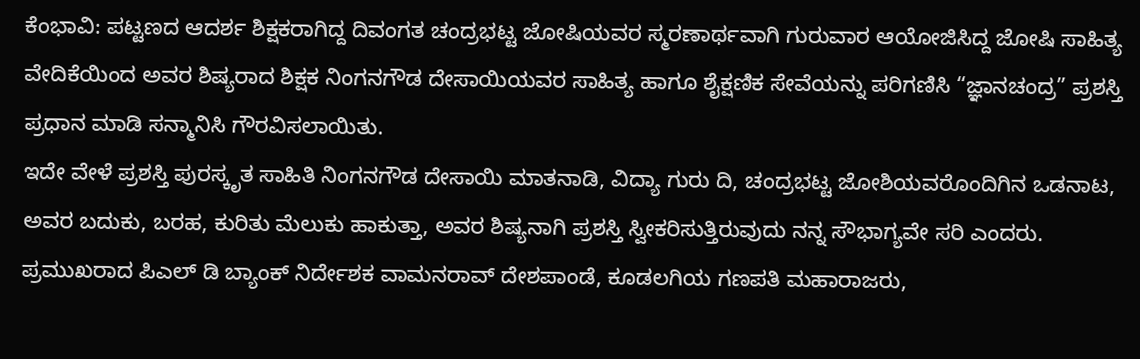ಕೆಂಭಾವಿ: ಪಟ್ಟಣದ ಆದರ್ಶ ಶಿಕ್ಷಕರಾಗಿದ್ದ ದಿವಂಗತ ಚಂದ್ರಭಟ್ಟ ಜೋಷಿಯವರ ಸ್ಮರಣಾರ್ಥವಾಗಿ ಗುರುವಾರ ಆಯೋಜಿಸಿದ್ದ ಜೋಷಿ ಸಾಹಿತ್ಯ ವೇದಿಕೆಯಿಂದ ಅವರ ಶಿಷ್ಯರಾದ ಶಿಕ್ಷಕ ನಿಂಗನಗೌಡ ದೇಸಾಯಿಯವರ ಸಾಹಿತ್ಯ ಹಾಗೂ ಶೈಕ್ಷಣಿಕ ಸೇವೆಯನ್ನು ಪರಿಗಣಿಸಿ “ಜ್ಞಾನಚಂದ್ರ” ಪ್ರಶಸ್ತಿ ಪ್ರಧಾನ ಮಾಡಿ ಸನ್ಮಾನಿಸಿ ಗೌರವಿಸಲಾಯಿತು.
ಇದೇ ವೇಳೆ ಪ್ರಶಸ್ತಿ ಪುರಸ್ಕೃತ ಸಾಹಿತಿ ನಿಂಗನಗೌಡ ದೇಸಾಯಿ ಮಾತನಾಡಿ, ವಿದ್ಯಾ ಗುರು ದಿ, ಚಂದ್ರಭಟ್ಟ ಜೋಶಿಯವರೊಂದಿಗಿನ ಒಡನಾಟ, ಅವರ ಬದುಕು, ಬರಹ, ಕುರಿತು ಮೆಲುಕು ಹಾಕುತ್ತಾ, ಅವರ ಶಿಷ್ಯನಾಗಿ ಪ್ರಶಸ್ತಿ ಸ್ವೀಕರಿಸುತ್ತಿರುವುದು ನನ್ನ ಸೌಭಾಗ್ಯವೇ ಸರಿ ಎಂದರು.
ಪ್ರಮುಖರಾದ ಪಿಎಲ್ ಡಿ ಬ್ಯಾಂಕ್ ನಿರ್ದೇಶಕ ವಾಮನರಾವ್ ದೇಶಪಾಂಡೆ, ಕೂಡಲಗಿಯ ಗಣಪತಿ ಮಹಾರಾಜರು,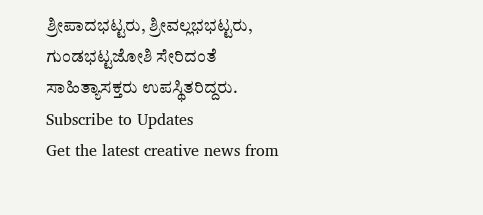ಶ್ರೀಪಾದಭಟ್ಟರು, ಶ್ರೀವಲ್ಲಭಭಟ್ಟರು, ಗುಂಡಭಟ್ಟಜೋಶಿ ಸೇರಿದಂತೆ ಸಾಹಿತ್ಯಾಸಕ್ತರು ಉಪಸ್ಥಿತರಿದ್ದರು.
Subscribe to Updates
Get the latest creative news from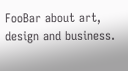FooBar about art, design and business.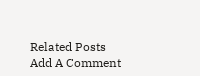Related Posts
Add A Comment